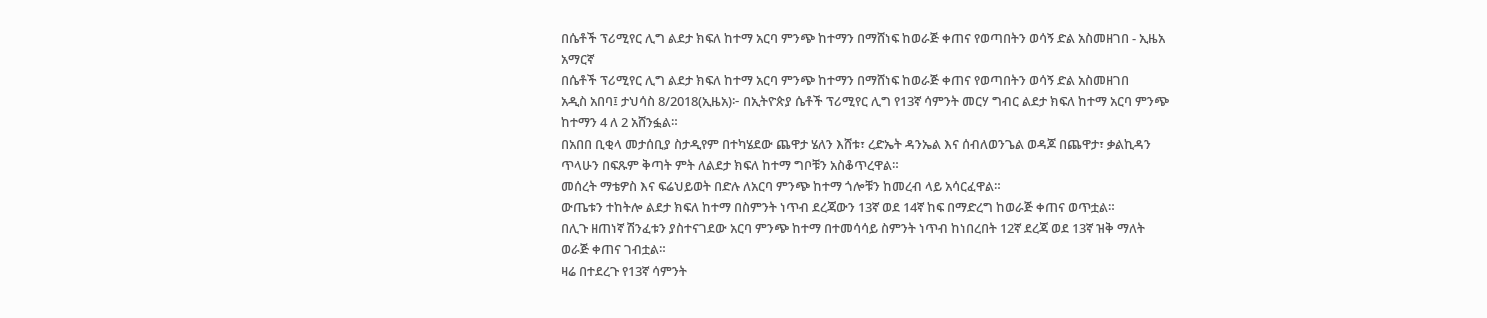በሴቶች ፕሪሚየር ሊግ ልደታ ክፍለ ከተማ አርባ ምንጭ ከተማን በማሸነፍ ከወራጅ ቀጠና የወጣበትን ወሳኝ ድል አስመዘገበ - ኢዜአ አማርኛ
በሴቶች ፕሪሚየር ሊግ ልደታ ክፍለ ከተማ አርባ ምንጭ ከተማን በማሸነፍ ከወራጅ ቀጠና የወጣበትን ወሳኝ ድል አስመዘገበ
አዲስ አበባ፤ ታህሳስ 8/2018(ኢዜአ)፦ በኢትዮጵያ ሴቶች ፕሪሚየር ሊግ የ13ኛ ሳምንት መርሃ ግብር ልደታ ክፍለ ከተማ አርባ ምንጭ ከተማን 4 ለ 2 አሸንፏል።
በአበበ ቢቂላ መታሰቢያ ስታዲየም በተካሄደው ጨዋታ ሄለን እሸቱ፣ ረድኤት ዳንኤል እና ሰብለወንጌል ወዳጆ በጨዋታ፣ ቃልኪዳን ጥላሁን በፍጹም ቅጣት ምት ለልደታ ክፍለ ከተማ ግቦቹን አስቆጥረዋል።
መሰረት ማቴዎስ እና ፍሬህይወት በድሉ ለአርባ ምንጭ ከተማ ጎሎቹን ከመረብ ላይ አሳርፈዋል።
ውጤቱን ተከትሎ ልደታ ክፍለ ከተማ በስምንት ነጥብ ደረጃውን 13ኛ ወደ 14ኛ ከፍ በማድረግ ከወራጅ ቀጠና ወጥቷል።
በሊጉ ዘጠነኛ ሽንፈቱን ያስተናገደው አርባ ምንጭ ከተማ በተመሳሳይ ስምንት ነጥብ ከነበረበት 12ኛ ደረጃ ወደ 13ኛ ዝቅ ማለት ወራጅ ቀጠና ገብቷል።
ዛሬ በተደረጉ የ13ኛ ሳምንት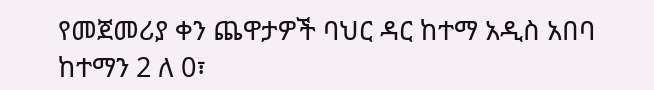የመጀመሪያ ቀን ጨዋታዎች ባህር ዳር ከተማ አዲስ አበባ ከተማን 2 ለ 0፣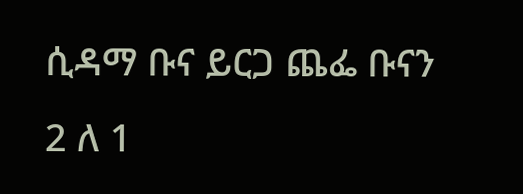ሲዳማ ቡና ይርጋ ጨፌ ቡናን 2 ለ 1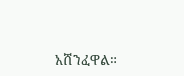አሸንፈዋል።